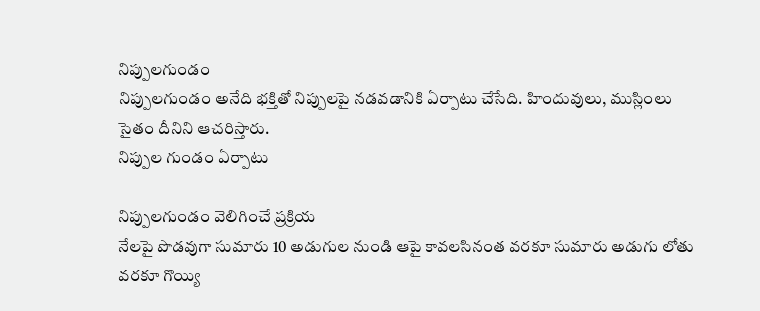నిప్పులగుండం
నిప్పులగుండం అనేది భక్తితో నిప్పులపై నడవడానికి ఏర్పాటు చేసేది. హిందువులు, ముస్లింలు సైతం దీనిని ఆచరిస్తారు.
నిప్పుల గుండం ఏర్పాటు

నిప్పులగుండం వెలిగించే ప్రక్రియ
నేలపై పొడవుగా సుమారు 10 అడుగుల నుండి ఆపై కావలసినంత వరకూ సుమారు అడుగు లోతు వరకూ గొయ్యి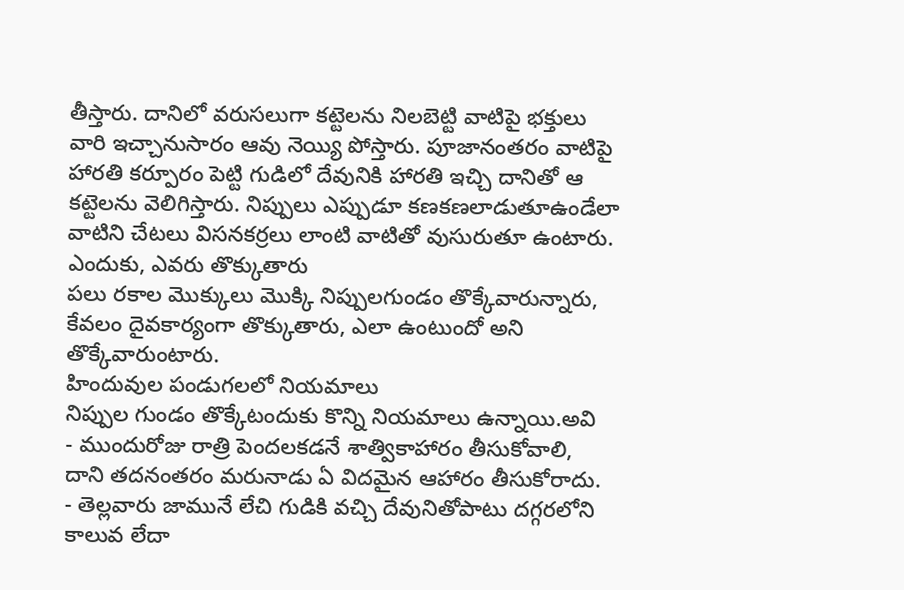తీస్తారు. దానిలో వరుసలుగా కట్టెలను నిలబెట్టి వాటిపై భక్తులు వారి ఇచ్చానుసారం ఆవు నెయ్యి పోస్తారు. పూజానంతరం వాటిపై హారతి కర్పూరం పెట్టి గుడిలో దేవునికి హారతి ఇచ్చి దానితో ఆ కట్టెలను వెలిగిస్తారు. నిప్పులు ఎప్పుడూ కణకణలాడుతూఉండేలా వాటిని చేటలు విసనకర్రలు లాంటి వాటితో వుసురుతూ ఉంటారు.
ఎందుకు, ఎవరు తొక్కుతారు
పలు రకాల మొక్కులు మొక్కి నిప్పులగుండం తొక్కేవారున్నారు, కేవలం దైవకార్యంగా తొక్కుతారు, ఎలా ఉంటుందో అని తొక్కేవారుంటారు.
హిందువుల పండుగలలో నియమాలు
నిప్పుల గుండం తొక్కేటందుకు కొన్ని నియమాలు ఉన్నాయి.అవి
- ముందురోజు రాత్రి పెందలకడనే శాత్వికాహారం తీసుకోవాలి, దాని తదనంతరం మరునాడు ఏ విదమైన ఆహారం తీసుకోరాదు.
- తెల్లవారు జామునే లేచి గుడికి వచ్చి దేవునితోపాటు దగ్గరలోని కాలువ లేదా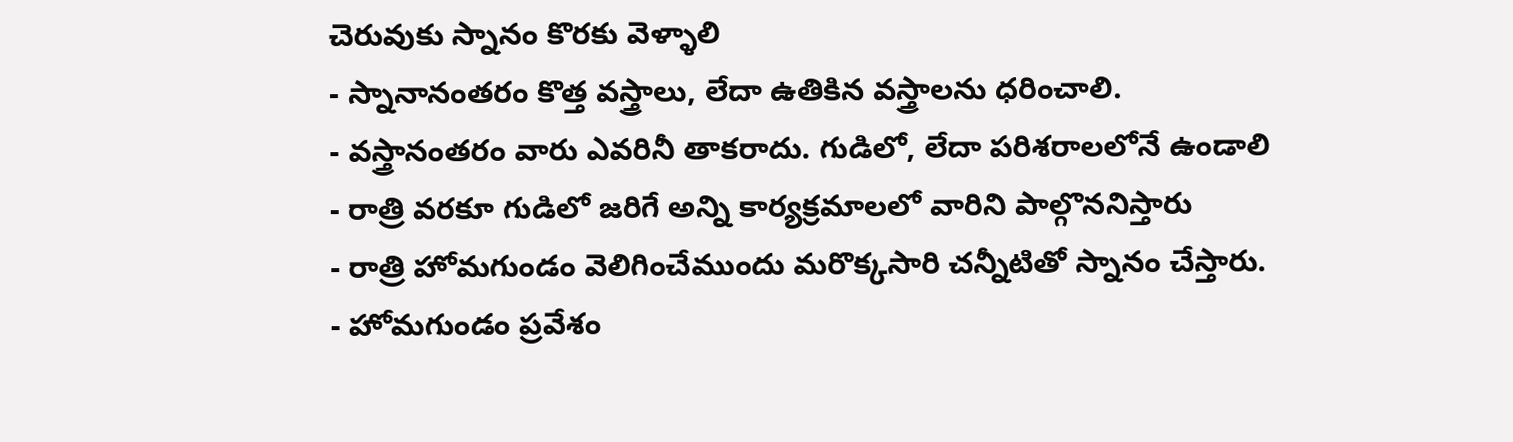చెరువుకు స్నానం కొరకు వెళ్ళాలి
- స్నానానంతరం కొత్త వస్త్రాలు, లేదా ఉతికిన వస్త్రాలను ధరించాలి.
- వస్త్రానంతరం వారు ఎవరినీ తాకరాదు. గుడిలో, లేదా పరిశరాలలోనే ఉండాలి
- రాత్రి వరకూ గుడిలో జరిగే అన్ని కార్యక్రమాలలో వారిని పాల్గొననిస్తారు
- రాత్రి హోమగుండం వెలిగించేముందు మరొక్కసారి చన్నీటితో స్నానం చేస్తారు.
- హోమగుండం ప్రవేశం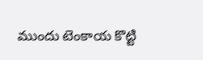ముందు టెంకాయ కొట్టి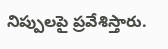నిప్పులపై ప్రవేశిస్తారు.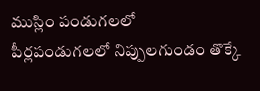ముస్లిం పండుగలలో
పీర్లపండుగలలో నిప్పులగుండం తొక్కే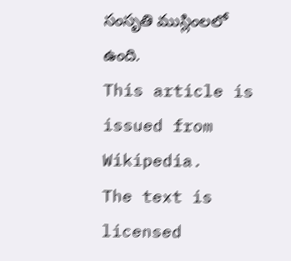సంసృతి ముస్లింలలో ఉంది.
This article is issued from
Wikipedia.
The text is licensed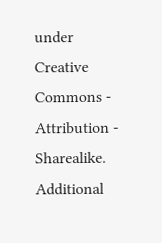under Creative
Commons - Attribution - Sharealike.
Additional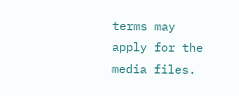terms may apply for the media files.